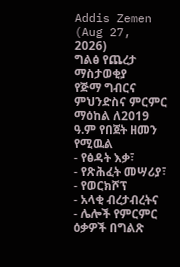Addis Zemen (Aug 27, 2026)
ግልፅ የጨረታ ማስታወቂያ
የጅማ ግብርና ምህንድስና ምርምር ማዕከል ለ2019 ዓ.ም የበጀት ዘመን የሚዉል
- የፅዳት እቃ፣
- የጽሕፈት መሣሪያ፣
- የወርክሾፕ
- አላቂ ብረታብረትና
- ሌሎች የምርምር ዕቃዎች በግልጽ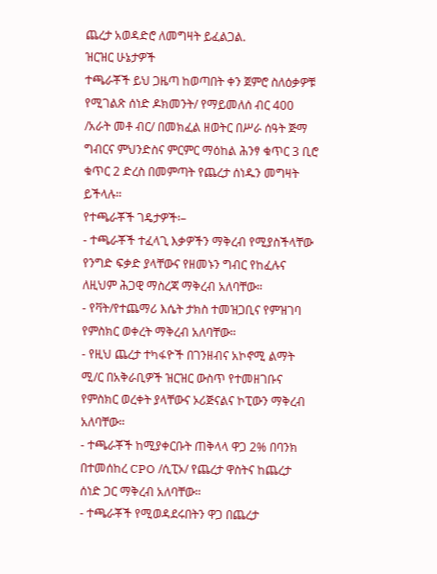ጨረታ አወዳድሮ ለመግዛት ይፈልጋል.
ዝርዝር ሁኔታዎች
ተጫራቾች ይህ ጋዜጣ ከወጣበት ቀን ጀምሮ ስለዕቃዎቹ የሚገልጽ ሰነድ ዶክመንት/ የማይመለሰ ብር 400 /አራት መቶ ብር/ በመክፈል ዘወትር በሥራ ሰዓት ጅማ ግብርና ምህንድስና ምርምር ማዕከል ሕንፃ ቁጥር 3 ቢሮ ቁጥር 2 ድረስ በመምጣት የጨረታ ሰነዱን መግዛት ይችላሉ።
የተጫራቾች ገዴታዎች፡–
- ተጫራቾች ተፈላጊ እቃዎችን ማቅረብ የሚያስችላቸው የንግድ ፍቃድ ያላቸውና የዘመኑን ግብር የከፈሉና ለዚህም ሕጋዊ ማስረጃ ማቅረብ አለባቸው።
- የቫት/የተጨማሪ እሴት ታክስ ተመዝጋቢና የምዝገባ የምስክር ወቀረት ማቅረብ አለባቸው።
- የዚህ ጨረታ ተካፋዮች በገንዘብና አኮኖሚ ልማት ሚ/ር በአቅራቢዎች ዝርዝር ውስጥ የተመዘገቡና የምስክር ወረቀት ያላቸውና ኦሪጅናልና ኮፒውን ማቅረብ አለባቸው።
- ተጫራቾች ከሚያቀርቡት ጠቅላላ ዋጋ 2% በባንክ በተመሰከረ CPO /ሲፒኦ/ የጨረታ ዋስትና ከጨረታ ሰነድ ጋር ማቅረብ አለባቸው።
- ተጫራቾች የሚወዳደሩበትን ዋጋ በጨረታ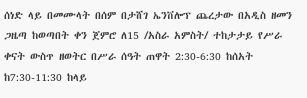ሰነድ ላይ በመሙላት በሰም በታሸገ ኤንቨሎፕ ጨረታው በአዲስ ዘመን ጋዜጣ ከወጣበት ቀን ጀምሮ ለ15 /አስራ አምስት/ ተከታታይ የሥራ ቀናት ውስጥ ዘወትር በሥራ ሰዓት ጠዋት 2:30-6:30 ከሰአት ከ7:30-11:30 ከላይ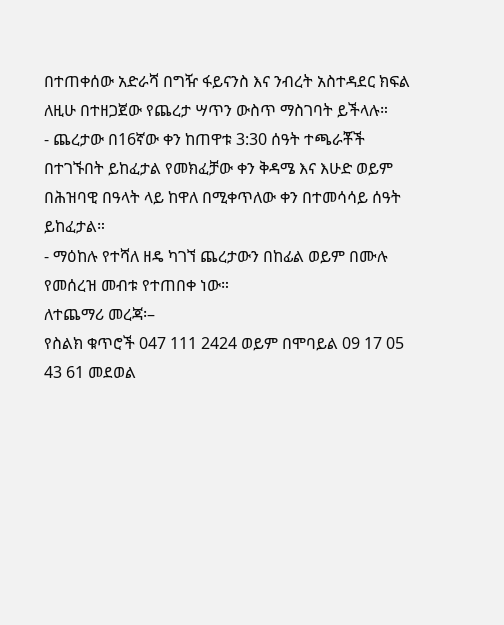በተጠቀሰው አድራሻ በግዥ ፋይናንስ እና ንብረት አስተዳደር ክፍል ለዚሁ በተዘጋጀው የጨረታ ሣጥን ውስጥ ማስገባት ይችላሉ።
- ጨረታው በ16ኛው ቀን ከጠዋቱ 3:30 ሰዓት ተጫራቾች በተገኙበት ይከፈታል የመክፈቻው ቀን ቅዳሜ እና እሁድ ወይም በሕዝባዊ በዓላት ላይ ከዋለ በሚቀጥለው ቀን በተመሳሳይ ሰዓት ይከፈታል።
- ማዕከሉ የተሻለ ዘዴ ካገኘ ጨረታውን በከፊል ወይም በሙሉ የመሰረዝ መብቱ የተጠበቀ ነው።
ለተጨማሪ መረጃ፡–
የስልክ ቁጥሮች 047 111 2424 ወይም በሞባይል 09 17 05 43 61 መደወል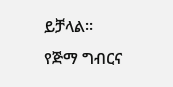ይቻላል።
የጅማ ግብርና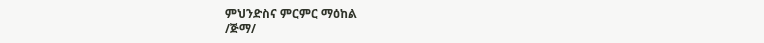ምህንድስና ምርምር ማዕከል
/ጅማ/